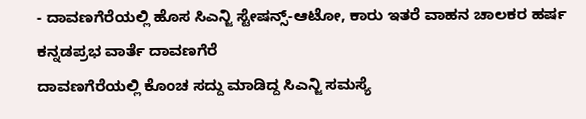- ದಾವಣಗೆರೆಯಲ್ಲಿ ಹೊಸ ಸಿಎನ್ಜಿ ಸ್ಟೇಷನ್ಸ್-ಆಟೋ, ಕಾರು ಇತರೆ ವಾಹನ ಚಾಲಕರ ಹರ್ಷ
ಕನ್ನಡಪ್ರಭ ವಾರ್ತೆ ದಾವಣಗೆರೆ
ದಾವಣಗೆರೆಯಲ್ಲಿ ಕೊಂಚ ಸದ್ದು ಮಾಡಿದ್ದ ಸಿಎನ್ಜಿ ಸಮಸ್ಯೆ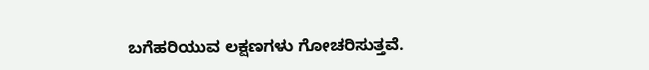ಬಗೆಹರಿಯುವ ಲಕ್ಷಣಗಳು ಗೋಚರಿಸುತ್ತವೆ.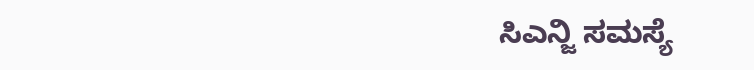ಸಿಎನ್ಜಿ ಸಮಸ್ಯೆ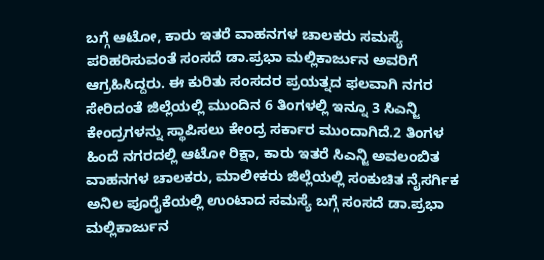ಬಗ್ಗೆ ಆಟೋ, ಕಾರು ಇತರೆ ವಾಹನಗಳ ಚಾಲಕರು ಸಮಸ್ಯೆ ಪರಿಹರಿಸುವಂತೆ ಸಂಸದೆ ಡಾ.ಪ್ರಭಾ ಮಲ್ಲಿಕಾರ್ಜುನ ಅವರಿಗೆ ಆಗ್ರಹಿಸಿದ್ದರು. ಈ ಕುರಿತು ಸಂಸದರ ಪ್ರಯತ್ನದ ಫಲವಾಗಿ ನಗರ ಸೇರಿದಂತೆ ಜಿಲ್ಲೆಯಲ್ಲಿ ಮುಂದಿನ 6 ತಿಂಗಳಲ್ಲಿ ಇನ್ನೂ 3 ಸಿಎನ್ಜಿ ಕೇಂದ್ರಗಳನ್ನು ಸ್ಥಾಪಿಸಲು ಕೇಂದ್ರ ಸರ್ಕಾರ ಮುಂದಾಗಿದೆ.2 ತಿಂಗಳ ಹಿಂದೆ ನಗರದಲ್ಲಿ ಆಟೋ ರಿಕ್ಷಾ, ಕಾರು ಇತರೆ ಸಿಎನ್ಜಿ ಅವಲಂಬಿತ ವಾಹನಗಳ ಚಾಲಕರು, ಮಾಲೀಕರು ಜಿಲ್ಲೆಯಲ್ಲಿ ಸಂಕುಚಿತ ನೈಸರ್ಗಿಕ ಅನಿಲ ಪೂರೈಕೆಯಲ್ಲಿ ಉಂಟಾದ ಸಮಸ್ಯೆ ಬಗ್ಗೆ ಸಂಸದೆ ಡಾ.ಪ್ರಭಾ ಮಲ್ಲಿಕಾರ್ಜುನ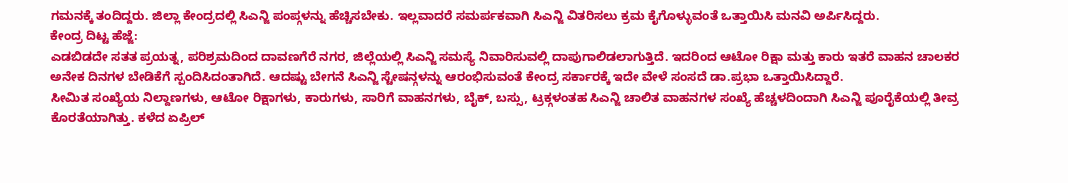ಗಮನಕ್ಕೆ ತಂದಿದ್ದರು. ಜಿಲ್ಲಾ ಕೇಂದ್ರದಲ್ಲಿ ಸಿಎನ್ಜಿ ಪಂಪ್ಗಳನ್ನು ಹೆಚ್ಚಿಸಬೇಕು. ಇಲ್ಲವಾದರೆ ಸಮರ್ಪಕವಾಗಿ ಸಿಎನ್ಜಿ ವಿತರಿಸಲು ಕ್ರಮ ಕೈಗೊಳ್ಳುವಂತೆ ಒತ್ತಾಯಿಸಿ ಮನವಿ ಅರ್ಪಿಸಿದ್ದರು.
ಕೇಂದ್ರ ದಿಟ್ಟ ಹೆಜ್ಜೆ:
ಎಡಬಿಡದೇ ಸತತ ಪ್ರಯತ್ನ, ಪರಿಶ್ರಮದಿಂದ ದಾವಣಗೆರೆ ನಗರ, ಜಿಲ್ಲೆಯಲ್ಲಿ ಸಿಎನ್ಜಿ ಸಮಸ್ಯೆ ನಿವಾರಿಸುವಲ್ಲಿ ದಾಪುಗಾಲಿಡಲಾಗುತ್ತಿದೆ. ಇದರಿಂದ ಆಟೋ ರಿಕ್ಷಾ ಮತ್ತು ಕಾರು ಇತರೆ ವಾಹನ ಚಾಲಕರ ಅನೇಕ ದಿನಗಳ ಬೇಡಿಕೆಗೆ ಸ್ಪಂದಿಸಿದಂತಾಗಿದೆ. ಆದಷ್ಟು ಬೇಗನೆ ಸಿಎನ್ಜಿ ಸ್ಟೇಷನ್ಗಳನ್ನು ಆರಂಭಿಸುವಂತೆ ಕೇಂದ್ರ ಸರ್ಕಾರಕ್ಕೆ ಇದೇ ವೇಳೆ ಸಂಸದೆ ಡಾ.ಪ್ರಭಾ ಒತ್ತಾಯಿಸಿದ್ದಾರೆ.
ಸೀಮಿತ ಸಂಖ್ಯೆಯ ನಿಲ್ದಾಣಗಳು, ಆಟೋ ರಿಕ್ಷಾಗಳು, ಕಾರುಗಳು, ಸಾರಿಗೆ ವಾಹನಗಳು, ಬೈಕ್, ಬಸ್ಸು, ಟ್ರಕ್ಗಳಂತಹ ಸಿಎನ್ಜಿ ಚಾಲಿತ ವಾಹನಗಳ ಸಂಖ್ಯೆ ಹೆಚ್ಚಳದಿಂದಾಗಿ ಸಿಎನ್ಜಿ ಪೂರೈಕೆಯಲ್ಲಿ ತೀವ್ರ ಕೊರತೆಯಾಗಿತ್ತು. ಕಳೆದ ಏಪ್ರಿಲ್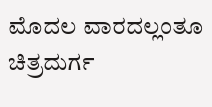ಮೊದಲ ವಾರದಲ್ಲಂತೂ ಚಿತ್ರದುರ್ಗ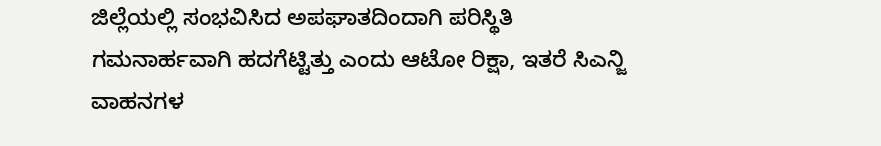ಜಿಲ್ಲೆಯಲ್ಲಿ ಸಂಭವಿಸಿದ ಅಪಘಾತದಿಂದಾಗಿ ಪರಿಸ್ಥಿತಿ ಗಮನಾರ್ಹವಾಗಿ ಹದಗೆಟ್ಟಿತ್ತು ಎಂದು ಆಟೋ ರಿಕ್ಷಾ, ಇತರೆ ಸಿಎನ್ಜಿ ವಾಹನಗಳ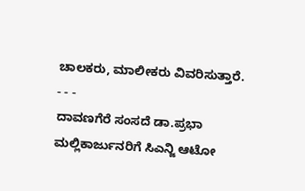ಚಾಲಕರು, ಮಾಲೀಕರು ವಿವರಿಸುತ್ತಾರೆ.
- - -
ದಾವಣಗೆರೆ ಸಂಸದೆ ಡಾ.ಪ್ರಭಾ ಮಲ್ಲಿಕಾರ್ಜುನರಿಗೆ ಸಿಎನ್ಜಿ ಆಟೋ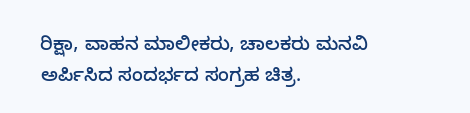ರಿಕ್ಷಾ, ವಾಹನ ಮಾಲೀಕರು, ಚಾಲಕರು ಮನವಿ ಅರ್ಪಿಸಿದ ಸಂದರ್ಭದ ಸಂಗ್ರಹ ಚಿತ್ರ.